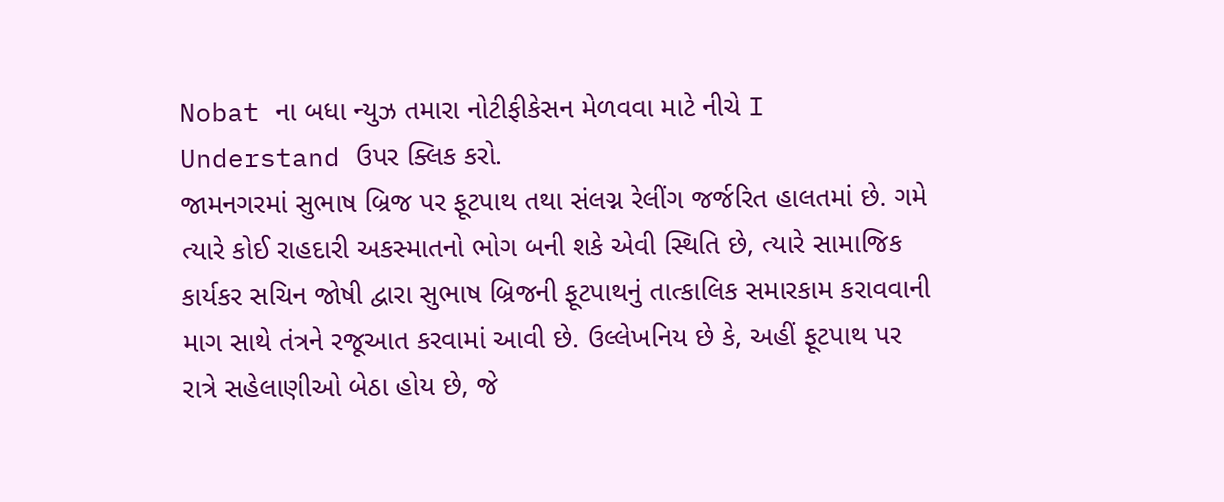Nobat ના બધા ન્યુઝ તમારા નોટીફીકેસન મેળવવા માટે નીચે I Understand ઉપર ક્લિક કરો.
જામનગરમાં સુભાષ બ્રિજ પર ફૂટપાથ તથા સંલગ્ન રેલીંગ જર્જરિત હાલતમાં છે. ગમે ત્યારે કોઈ રાહદારી અકસ્માતનો ભોગ બની શકે એવી સ્થિતિ છે, ત્યારે સામાજિક કાર્યકર સચિન જોષી દ્વારા સુભાષ બ્રિજની ફૂટપાથનું તાત્કાલિક સમારકામ કરાવવાની માગ સાથે તંત્રને રજૂઆત કરવામાં આવી છે. ઉલ્લેખનિય છે કે, અહીં ફૂટપાથ પર રાત્રે સહેલાણીઓ બેઠા હોય છે, જે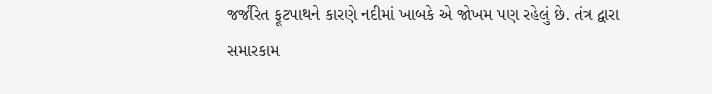જર્જરિત ફૂટપાથને કારણે નદીમાં ખાબકે એ જોખમ પણ રહેલું છે. તંત્ર દ્વારા સમારકામ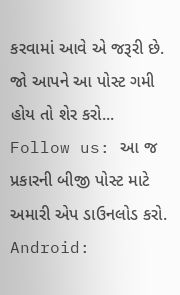કરવામાં આવે એ જરૂરી છે.
જો આપને આ પોસ્ટ ગમી હોય તો શેર કરો...
Follow us: આ જ પ્રકારની બીજી પોસ્ટ માટે અમારી એપ ડાઉનલોડ કરો.
Android: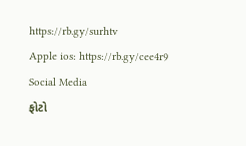https://rb.gy/surhtv
Apple ios: https://rb.gy/cee4r9
Social Media
ફોટો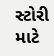સ્ટોરી માટે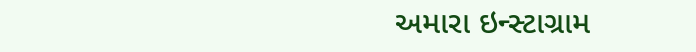અમારા ઇન્સ્ટાગ્રામ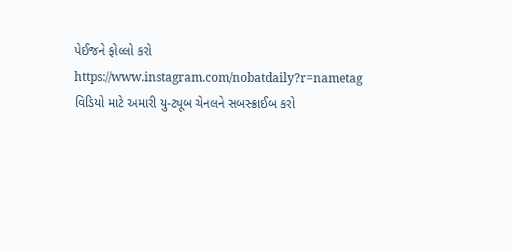પેઈજને ફોલ્લો કરો
https://www.instagram.com/nobatdaily?r=nametag
વિડિયો માટે અમારી યુ-ટ્યૂબ ચેનલને સબસ્ક્રાઈબ કરો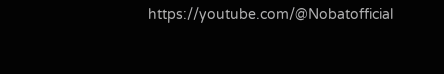https://youtube.com/@Nobatofficial